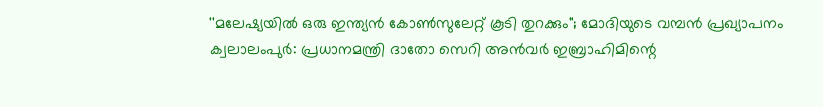''മലേഷ്യയിൽ ഒരു ഇന്ത്യൻ കോൺസുലേറ്റ് കൂടി തുറക്കും"; മോദിയുടെ വമ്പൻ പ്രഖ്യാപനം
ക്വലാലംപുർ: പ്രധാനമന്ത്രി ദാതോ സെറി അൻവർ ഇബ്രാഹിമിന്റെ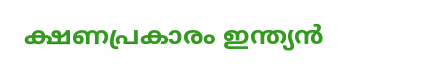ക്ഷണപ്രകാരം ഇന്ത്യൻ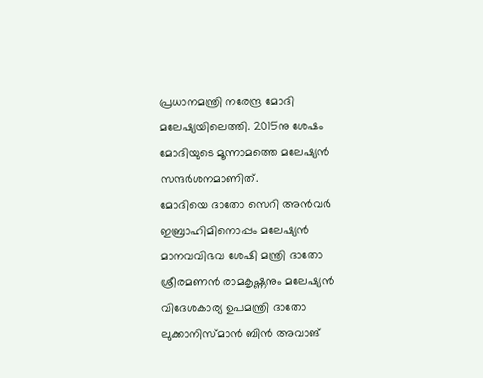പ്രധാനമന്ത്രി നരേന്ദ്ര മോദി മലേഷ്യയിലെത്തി. 2015നു ശേഷം മോദിയുടെ മൂന്നാമത്തെ മലേഷ്യൻ സന്ദർശനമാണിത്.
മോദിയെ ദാതോ സെറി അൻവർ ഇബ്രാഹിമിനൊപ്പം മലേഷ്യൻ മാനവവിഭവ ശേഷി മന്ത്രി ദാതോ ശ്രീരമണൻ രാമകൃഷ്ണനും മലേഷ്യൻ വിദേശകാര്യ ഉപമന്ത്രി ദാതോ ലുക്കാനിസ്മാൻ ബിൻ അവാങ്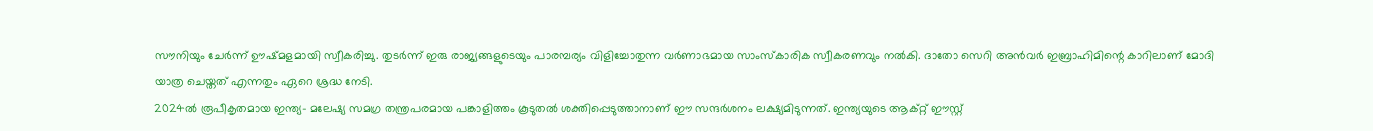സൗനിയും ചേർന്ന് ഊഷ്മളമായി സ്വീകരിച്ചു. തുടർന്ന് ഇരു രാജ്യങ്ങളുടെയും പാരമ്പര്യം വിളിച്ചോതുന്ന വർണാഭമായ സാംസ്കാരിക സ്വീകരണവും നൽകി. ദാതോ സെറി അൻവർ ഇബ്രാഹിമിന്റെ കാറിലാണ് മോദി യാത്ര ചെയ്തത് എന്നതും ഏറെ ശ്രദ്ധ നേടി.
2024ൽ രൂപീകൃതമായ ഇന്ത്യ- മലേഷ്യ സമഗ്ര തന്ത്രപരമായ പങ്കാളിത്തം കൂടുതൽ ശക്തിപ്പെടുത്താനാണ് ഈ സന്ദർശനം ലക്ഷ്യമിടുന്നത്. ഇന്ത്യയുടെ ആക്റ്റ് ഈസ്റ്റ്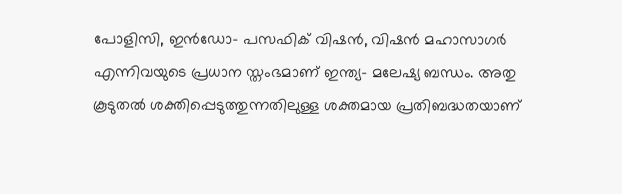പോളിസി, ഇൻഡോ- പസഫിക് വിഷൻ, വിഷൻ മഹാസാഗർ എന്നിവയുടെ പ്രധാന സ്തംഭമാണ് ഇന്ത്യ- മലേഷ്യ ബന്ധം. അതു കൂടുതൽ ശക്തിപ്പെടുത്തുന്നതിലുള്ള ശക്തമായ പ്രതിബദ്ധതയാണ്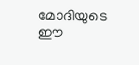മോദിയുടെ ഈ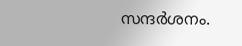സന്ദർശനം.